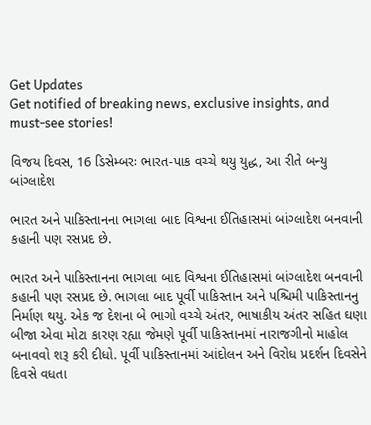Get Updates
Get notified of breaking news, exclusive insights, and must-see stories!

વિજય દિવસ, 16 ડિસેમ્બરઃ ભારત-પાક વચ્ચે થયુ યુદ્ધ, આ રીતે બન્યુ બાંગ્લાદેશ

ભારત અને પાકિસ્તાનના ભાગલા બાદ વિશ્વના ઈતિહાસમાં બાંગ્લાદેશ બનવાની કહાની પણ રસપ્રદ છે.

ભારત અને પાકિસ્તાનના ભાગલા બાદ વિશ્વના ઈતિહાસમાં બાંગ્લાદેશ બનવાની કહાની પણ રસપ્રદ છે. ભાગલા બાદ પૂર્વી પાકિસ્તાન અને પશ્ચિમી પાકિસ્તાનનુ નિર્માણ થયુ. એક જ દેશના બે ભાગો વચ્ચે અંતર, ભાષાકીય અંતર સહિત ઘણા બીજા એવા મોટા કારણ રહ્યા જેમણે પૂર્વી પાકિસ્તાનમાં નારાજગીનો માહોલ બનાવવો શરૂ કરી દીધો. પૂર્વી પાકિસ્તાનમાં આંદોલન અને વિરોધ પ્રદર્શન દિવસેને દિવસે વધતા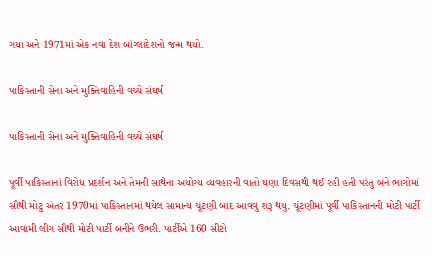ગયા અને 1971માં એક નવા દેશ બાંગ્લાદેશનો જન્મ થયો.

પાકિસ્તાની સેના અને મુક્તિવાહિની વચ્ચે સંઘર્ષ

પાકિસ્તાની સેના અને મુક્તિવાહિની વચ્ચે સંઘર્ષ

પૂર્વી પાકિસ્તાનાં વિરોધ પ્રદર્શન અને તેમની સાથેના અયોગ્ય વ્યવહારની વાતો ઘણા દિવસથી થઈ રહી હતી પરંતુ બંને ભાગોમાં સૌથી મોટુ અંતર 1970માં પાકિસ્તાનમાં થયેલ સામાન્ય ચૂંટણી બાદ આવવુ શરૂ થયુ. ચૂંટણીમાં પૂર્વી પાકિસ્તાનની મોટી પાર્ટી આવામી લીગ સૌથી મોટી પાર્ટી બનીને ઉભરી. પાર્ટીએ 160 સીટો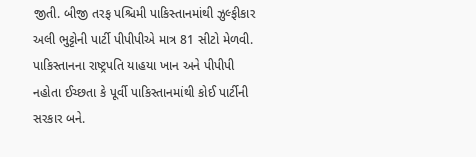જીતી. બીજી તરફ પશ્ચિમી પાકિસ્તાનમાંથી ઝુલ્ફીકાર અલી ભુટ્ટોની પાર્ટી પીપીપીએ માત્ર 81 સીટો મેળવી. પાકિસ્તાનના રાષ્ટ્રપતિ યાહયા ખાન અને પીપીપી નહોતા ઈચ્છતા કે પૂર્વી પાકિસ્તાનમાંથી કોઈ પાર્ટીની સરકાર બને.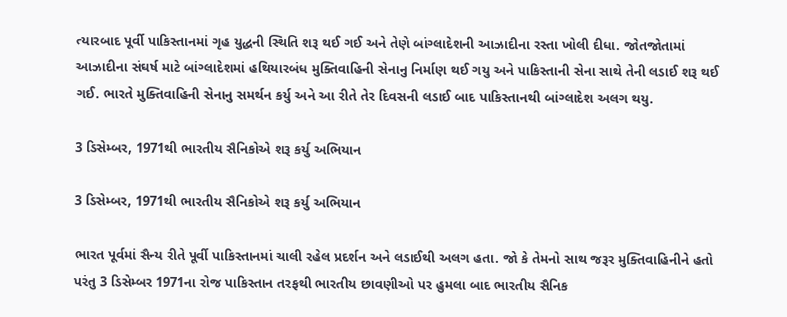ત્યારબાદ પૂર્વી પાકિસ્તાનમાં ગૃહ યુદ્ધની સ્થિતિ શરૂ થઈ ગઈ અને તેણે બાંગ્લાદેશની આઝાદીના રસ્તા ખોલી દીધા. જોતજોતામાં આઝાદીના સંઘર્ષ માટે બાંગ્લાદેશમાં હથિયારબંધ મુક્તિવાહિની સેનાનુ નિર્માણ થઈ ગયુ અને પાકિસ્તાની સેના સાથે તેની લડાઈ શરૂ થઈ ગઈ. ભારતે મુક્તિવાહિની સેનાનુ સમર્થન કર્યુ અને આ રીતે તેર દિવસની લડાઈ બાદ પાકિસ્તાનથી બાંગ્લાદેશ અલગ થયુ.

3 ડિસેમ્બર, 1971થી ભારતીય સૈનિકોએ શરૂ કર્યુ અભિયાન

3 ડિસેમ્બર, 1971થી ભારતીય સૈનિકોએ શરૂ કર્યુ અભિયાન

ભારત પૂર્વમાં સૈન્ય રીતે પૂર્વી પાકિસ્તાનમાં ચાલી રહેલ પ્રદર્શન અને લડાઈથી અલગ હતા. જો કે તેમનો સાથ જરૂર મુક્તિવાહિનીને હતો પરંતુ 3 ડિસેમ્બર 1971ના રોજ પાકિસ્તાન તરફથી ભારતીય છાવણીઓ પર હુમલા બાદ ભારતીય સૈનિક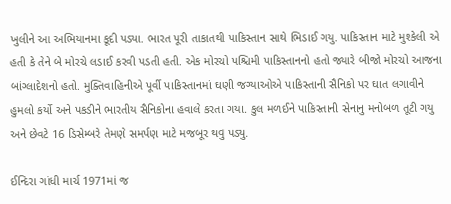ખુલીને આ અભિયાનમા કૂદી પડ્યા. ભારત પૂરી તાકાતથી પાકિસ્તાન સાથે ભિડાઈ ગયુ. પાકિસ્તાન માટે મુશ્કેલી એ હતી કે તેને બે મોરચે લડાઈ કરવી પડતી હતી. એક મોરચો પશ્ચિમી પાકિસ્તાનનો હતો જ્યારે બીજો મોરચો આજના બાંગ્લાદેશનો હતો. મુક્તિવાહિનીએ પૂર્વી પાકિસ્તાનમાં ઘણી જગ્યાઓએ પાકિસ્તાની સૈનિકો પર ઘાત લગાવીને હુમલો કર્યો અને પકડીને ભારતીય સૈનિકોના હવાલે કરતા ગયા. કુલ મળઈને પાકિસ્તાની સેનાનુ મનોબળ તૂટી ગયુ અને છેવટે 16 ડિસેમ્બરે તેમણે સમર્પણ માટે મજબૂર થવુ પડ્યુ.

ઈન્દિરા ગાંધી માર્ચ 1971માં જ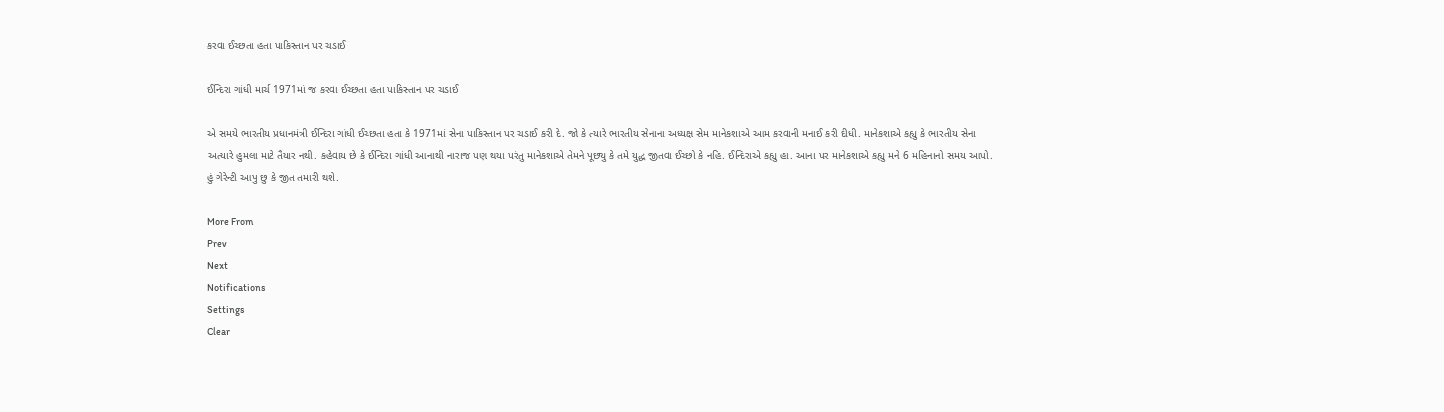કરવા ઈચ્છતા હતા પાકિસ્તાન પર ચડાઈ

ઈન્દિરા ગાંધી માર્ચ 1971માં જ કરવા ઈચ્છતા હતા પાકિસ્તાન પર ચડાઈ

એ સમયે ભારતીય પ્રધાનમંત્રી ઈન્દિરા ગાંધી ઈચ્છતા હતા કે 1971માં સેના પાકિસ્તાન પર ચડાઈ કરી દે. જો કે ત્યારે ભારતીય સેનાના અધ્યક્ષ સેમ માનેકશાએ આમ કરવાની મનાઈ કરી દીધી. માનેકશાએ કહ્યુ કે ભારતીય સેના અત્યારે હુમલા માટે તૈયાર નથી. કહેવાય છે કે ઈન્દિરા ગાંધી આનાથી નારાજ પણ થયા પરંતુ માનેકશાએ તેમને પૂછ્યુ કે તમે યુદ્ધ જીતવા ઈચ્છો કે નહિ. ઈન્દિરાએ કહ્યુ હા. આના પર માનેકશાએ કહ્યુ મને 6 મહિનાનો સમય આપો. હું ગેરેન્ટી આપુ છુ કે જીત તમારી થશે.

More From
Prev
Next
Notifications
Settings
Clear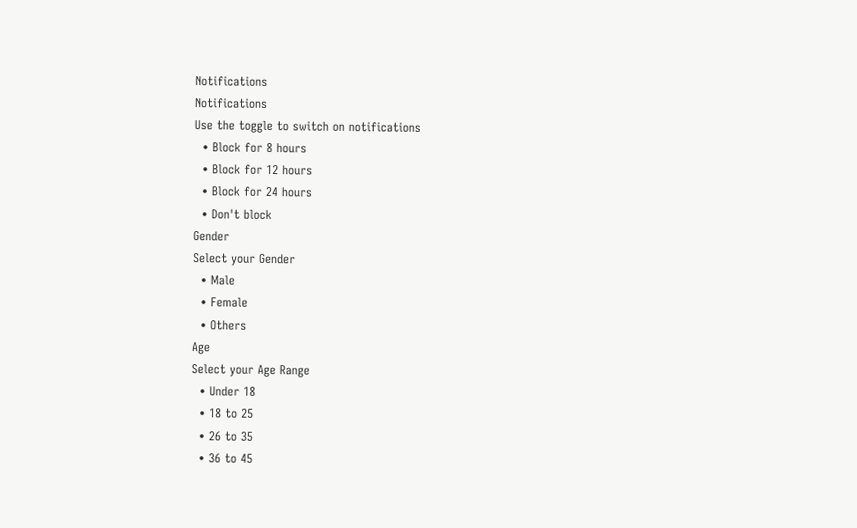Notifications
Notifications
Use the toggle to switch on notifications
  • Block for 8 hours
  • Block for 12 hours
  • Block for 24 hours
  • Don't block
Gender
Select your Gender
  • Male
  • Female
  • Others
Age
Select your Age Range
  • Under 18
  • 18 to 25
  • 26 to 35
  • 36 to 45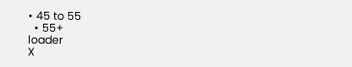• 45 to 55
  • 55+
loader
X